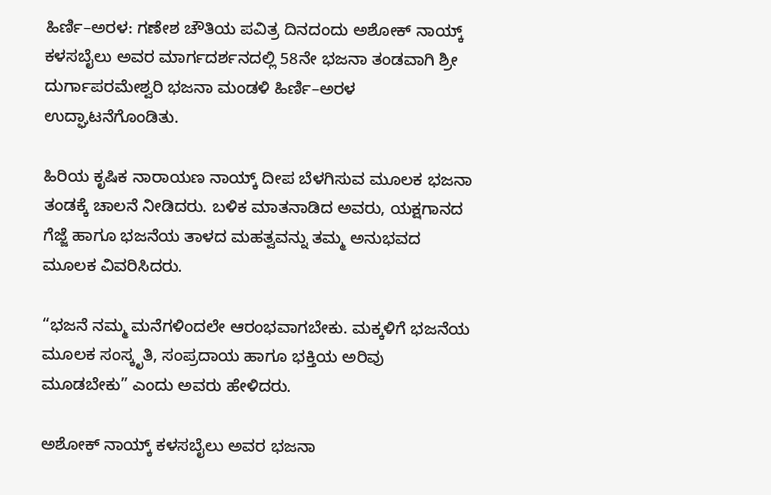ಹಿರ್ಣಿ–ಅರಳ: ಗಣೇಶ ಚೌತಿಯ ಪವಿತ್ರ ದಿನದಂದು ಅಶೋಕ್ ನಾಯ್ಕ್ ಕಳಸಬೈಲು ಅವರ ಮಾರ್ಗದರ್ಶನದಲ್ಲಿ 58ನೇ ಭಜನಾ ತಂಡವಾಗಿ ಶ್ರೀ ದುರ್ಗಾಪರಮೇಶ್ವರಿ ಭಜನಾ ಮಂಡಳಿ ಹಿರ್ಣಿ–ಅರಳ ಉದ್ಘಾಟನೆಗೊಂಡಿತು.

ಹಿರಿಯ ಕೃಷಿಕ ನಾರಾಯಣ ನಾಯ್ಕ್ ದೀಪ ಬೆಳಗಿಸುವ ಮೂಲಕ ಭಜನಾ ತಂಡಕ್ಕೆ ಚಾಲನೆ ನೀಡಿದರು. ಬಳಿಕ ಮಾತನಾಡಿದ ಅವರು, ಯಕ್ಷಗಾನದ ಗೆಜ್ಜೆ ಹಾಗೂ ಭಜನೆಯ ತಾಳದ ಮಹತ್ವವನ್ನು ತಮ್ಮ ಅನುಭವದ ಮೂಲಕ ವಿವರಿಸಿದರು.

“ಭಜನೆ ನಮ್ಮ ಮನೆಗಳಿಂದಲೇ ಆರಂಭವಾಗಬೇಕು. ಮಕ್ಕಳಿಗೆ ಭಜನೆಯ ಮೂಲಕ ಸಂಸ್ಕೃತಿ, ಸಂಪ್ರದಾಯ ಹಾಗೂ ಭಕ್ತಿಯ ಅರಿವು ಮೂಡಬೇಕು” ಎಂದು ಅವರು ಹೇಳಿದರು.

ಅಶೋಕ್ ನಾಯ್ಕ್ ಕಳಸಬೈಲು ಅವರ ಭಜನಾ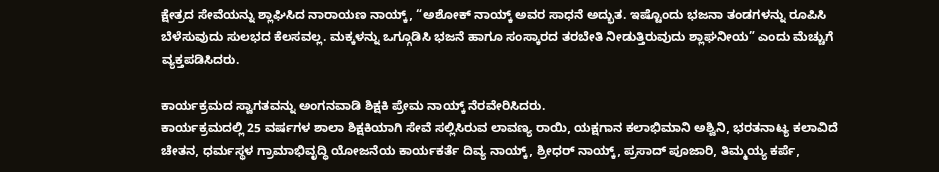ಕ್ಷೇತ್ರದ ಸೇವೆಯನ್ನು ಶ್ಲಾಘಿಸಿದ ನಾರಾಯಣ ನಾಯ್ಕ್, “ಅಶೋಕ್ ನಾಯ್ಕ್ ಅವರ ಸಾಧನೆ ಅದ್ಭುತ. ಇಷ್ಟೊಂದು ಭಜನಾ ತಂಡಗಳನ್ನು ರೂಪಿಸಿ ಬೆಳೆಸುವುದು ಸುಲಭದ ಕೆಲಸವಲ್ಲ. ಮಕ್ಕಳನ್ನು ಒಗ್ಗೂಡಿಸಿ ಭಜನೆ ಹಾಗೂ ಸಂಸ್ಕಾರದ ತರಬೇತಿ ನೀಡುತ್ತಿರುವುದು ಶ್ಲಾಘನೀಯ” ಎಂದು ಮೆಚ್ಚುಗೆ ವ್ಯಕ್ತಪಡಿಸಿದರು.

ಕಾರ್ಯಕ್ರಮದ ಸ್ವಾಗತವನ್ನು ಅಂಗನವಾಡಿ ಶಿಕ್ಷಕಿ ಪ್ರೇಮ ನಾಯ್ಕ್ ನೆರವೇರಿಸಿದರು.
ಕಾರ್ಯಕ್ರಮದಲ್ಲಿ 25 ವರ್ಷಗಳ ಶಾಲಾ ಶಿಕ್ಷಕಿಯಾಗಿ ಸೇವೆ ಸಲ್ಲಿಸಿರುವ ಲಾವಣ್ಯ ರಾಯಿ, ಯಕ್ಷಗಾನ ಕಲಾಭಿಮಾನಿ ಅಶ್ವಿನಿ, ಭರತನಾಟ್ಯ ಕಲಾವಿದೆ ಚೇತನ, ಧರ್ಮಸ್ಥಳ ಗ್ರಾಮಾಭಿವೃದ್ಧಿ ಯೋಜನೆಯ ಕಾರ್ಯಕರ್ತೆ ದಿವ್ಯ ನಾಯ್ಕ್, ಶ್ರೀಧರ್ ನಾಯ್ಕ್, ಪ್ರಸಾದ್ ಪೂಜಾರಿ, ತಿಮ್ಮಯ್ಯ ಕರ್ಪೆ,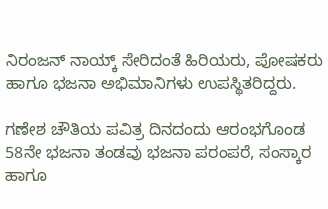ನಿರಂಜನ್ ನಾಯ್ಕ್ ಸೇರಿದಂತೆ ಹಿರಿಯರು, ಪೋಷಕರು ಹಾಗೂ ಭಜನಾ ಅಭಿಮಾನಿಗಳು ಉಪಸ್ಥಿತರಿದ್ದರು.

ಗಣೇಶ ಚೌತಿಯ ಪವಿತ್ರ ದಿನದಂದು ಆರಂಭಗೊಂಡ 58ನೇ ಭಜನಾ ತಂಡವು ಭಜನಾ ಪರಂಪರೆ, ಸಂಸ್ಕಾರ ಹಾಗೂ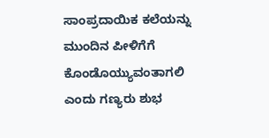ಸಾಂಪ್ರದಾಯಿಕ ಕಲೆಯನ್ನು ಮುಂದಿನ ಪೀಳಿಗೆಗೆ ಕೊಂಡೊಯ್ಯುವಂತಾಗಲಿ ಎಂದು ಗಣ್ಯರು ಶುಭ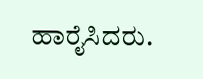ಹಾರೈಸಿದರು.